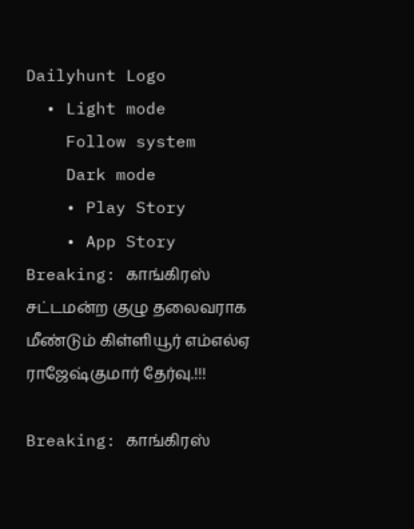Dailyhunt Logo
  • Light mode
    Follow system
    Dark mode
    • Play Story
    • App Story
Breaking: காங்கிரஸ் சட்டமன்ற குழு தலைவராக மீண்டும் கிள்ளியூர் எம்எல்ஏ ராஜேஷ்குமார் தேர்வு.!!!

Breaking: காங்கிரஸ்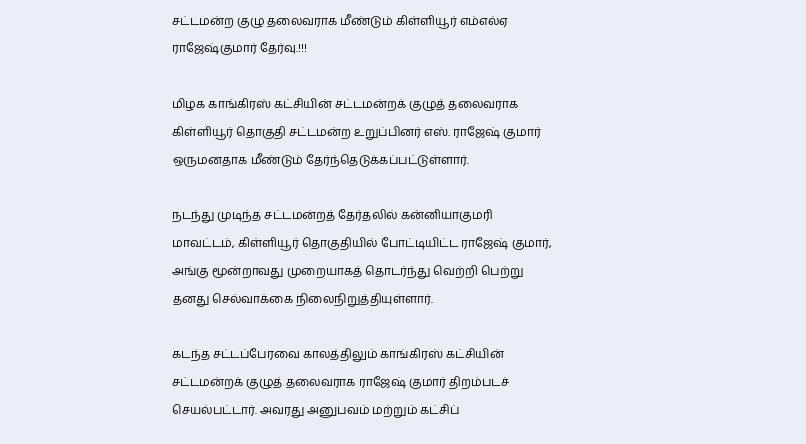சட்டமன்ற குழு தலைவராக மீண்டும் கிள்ளியூர் எம்எல்ஏ ராஜேஷ்குமார் தேர்வு.!!!

மிழக காங்கிரஸ் கட்சியின் சட்டமன்றக் குழுத் தலைவராக கிள்ளியூர் தொகுதி சட்டமன்ற உறுப்பினர் எஸ். ராஜேஷ் குமார் ஒருமனதாக மீண்டும் தேர்ந்தெடுக்கப்பட்டுள்ளார்.

நடந்து முடிந்த சட்டமன்றத் தேர்தலில் கன்னியாகுமரி மாவட்டம், கிள்ளியூர் தொகுதியில் போட்டியிட்ட ராஜேஷ் குமார், அங்கு மூன்றாவது முறையாகத் தொடர்ந்து வெற்றி பெற்று தனது செல்வாக்கை நிலைநிறுத்தியுள்ளார்.

கடந்த சட்டப்பேரவை காலத்திலும் காங்கிரஸ் கட்சியின் சட்டமன்றக் குழுத் தலைவராக ராஜேஷ் குமார் திறம்படச் செயல்பட்டார். அவரது அனுபவம் மற்றும் கட்சிப்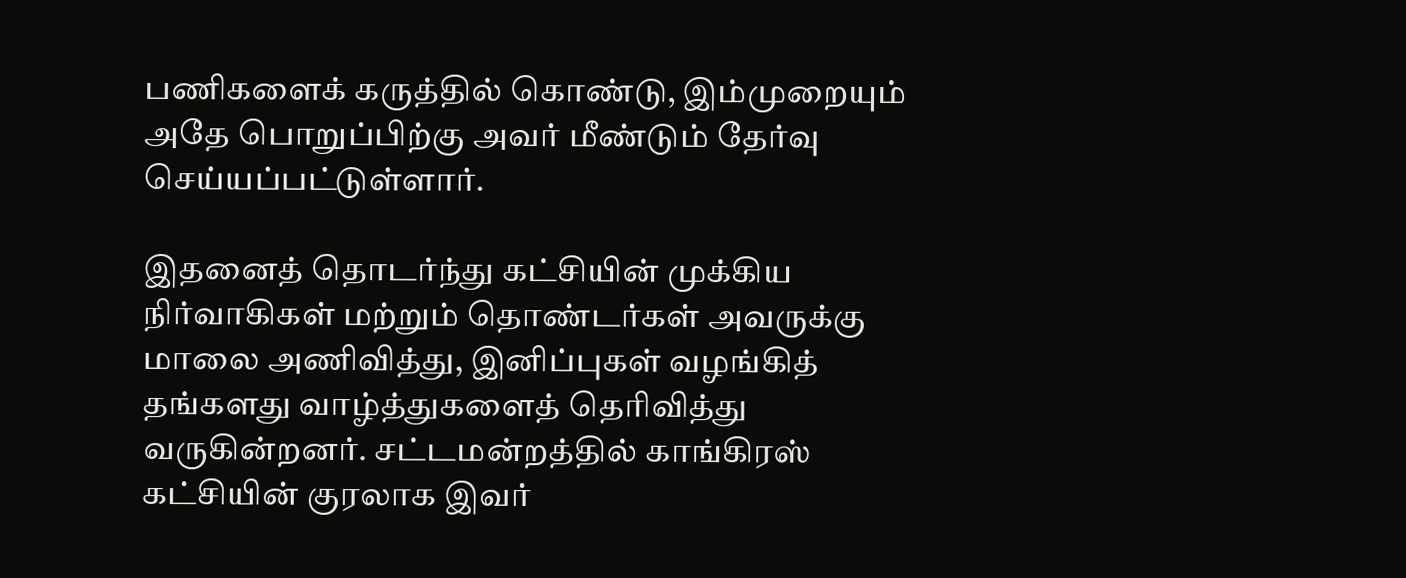பணிகளைக் கருத்தில் கொண்டு, இம்முறையும் அதே பொறுப்பிற்கு அவர் மீண்டும் தேர்வு செய்யப்பட்டுள்ளார்.

இதனைத் தொடர்ந்து கட்சியின் முக்கிய நிர்வாகிகள் மற்றும் தொண்டர்கள் அவருக்கு மாலை அணிவித்து, இனிப்புகள் வழங்கித் தங்களது வாழ்த்துகளைத் தெரிவித்து வருகின்றனர். சட்டமன்றத்தில் காங்கிரஸ் கட்சியின் குரலாக இவர்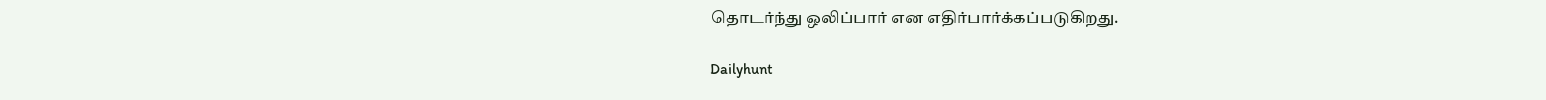தொடர்ந்து ஒலிப்பார் என எதிர்பார்க்கப்படுகிறது.

Dailyhunt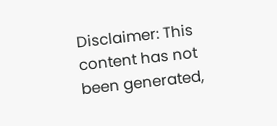Disclaimer: This content has not been generated,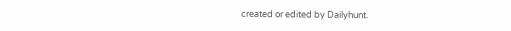created or edited by Dailyhunt.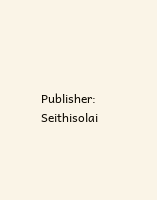Publisher: Seithisolai